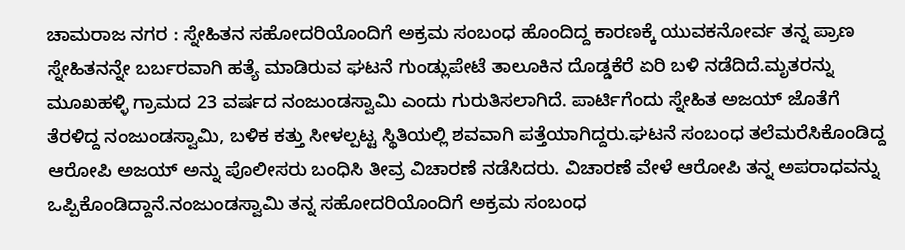ಚಾಮರಾಜ ನಗರ : ಸ್ನೇಹಿತನ ಸಹೋದರಿಯೊಂದಿಗೆ ಅಕ್ರಮ ಸಂಬಂಧ ಹೊಂದಿದ್ದ ಕಾರಣಕ್ಕೆ ಯುವಕನೋರ್ವ ತನ್ನ ಪ್ರಾಣ ಸ್ನೇಹಿತನನ್ನೇ ಬರ್ಬರವಾಗಿ ಹತ್ಯೆ ಮಾಡಿರುವ ಘಟನೆ ಗುಂಡ್ಲುಪೇಟೆ ತಾಲೂಕಿನ ದೊಡ್ಡಕೆರೆ ಏರಿ ಬಳಿ ನಡೆದಿದೆ.ಮೃತರನ್ನು ಮೂಖಹಳ್ಳಿ ಗ್ರಾಮದ 23 ವರ್ಷದ ನಂಜುಂಡಸ್ವಾಮಿ ಎಂದು ಗುರುತಿಸಲಾಗಿದೆ. ಪಾರ್ಟಿಗೆಂದು ಸ್ನೇಹಿತ ಅಜಯ್ ಜೊತೆಗೆ ತೆರಳಿದ್ದ ನಂಜುಂಡಸ್ವಾಮಿ, ಬಳಿಕ ಕತ್ತು ಸೀಳಲ್ಪಟ್ಟ ಸ್ಥಿತಿಯಲ್ಲಿ ಶವವಾಗಿ ಪತ್ತೆಯಾಗಿದ್ದರು.ಘಟನೆ ಸಂಬಂಧ ತಲೆಮರೆಸಿಕೊಂಡಿದ್ದ ಆರೋಪಿ ಅಜಯ್ ಅನ್ನು ಪೊಲೀಸರು ಬಂಧಿಸಿ ತೀವ್ರ ವಿಚಾರಣೆ ನಡೆಸಿದರು. ವಿಚಾರಣೆ ವೇಳೆ ಆರೋಪಿ ತನ್ನ ಅಪರಾಧವನ್ನು ಒಪ್ಪಿಕೊಂಡಿದ್ದಾನೆ.ನಂಜುಂಡಸ್ವಾಮಿ ತನ್ನ ಸಹೋದರಿಯೊಂದಿಗೆ ಅಕ್ರಮ ಸಂಬಂಧ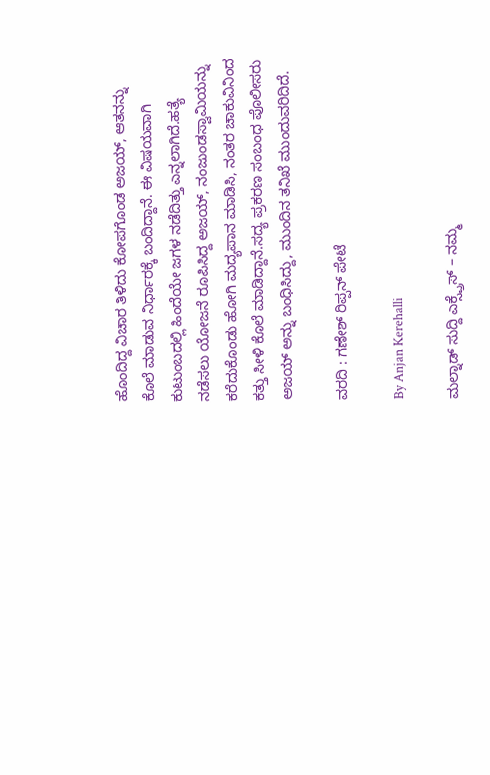ಹೊಂದಿದ್ದ ವಿಚಾರ ತಿಳಿದು ಕೋಪಗೊಂಡ ಅಜಯ್, ಆತನನ್ನು ಕೊಲೆ ಮಾಡುವ ನಿರ್ಧಾರಕ್ಕೆ ಬಂದಿದ್ದಾನೆ. ಈ ವಿಷಯವಾಗಿ ಕುಟುಂಬದಲ್ಲಿ ಹಿಂದೆಯೇ ಜಗಳ ನಡೆದಿತ್ತು ಎನ್ನಲಾಗಿದೆ.ಹತ್ಯೆ ನಡೆಸಲು ಯೋಜನೆ ರೂಪಿಸಿದ್ದ ಅಜಯ್, ನಂಜುಂಡಸ್ವಾಮಿಯನ್ನು ಕರೆದುಕೊಂಡು ಹೋಗಿ ಮದ್ಯಪಾನ ಮಾಡಿಸಿ, ನಂತರ ಚಾಕುವಿನಿಂದ ಕತ್ತು ಸೀಳಿ ಕೊಲೆ ಮಾಡಿದ್ದಾನೆ.ಸದ್ಯ ಪ್ರಕರಣ ಸಂಬಂಧ ಪೊಲೀಸರು ಅಜಯ್ ಅನ್ನು ಬಂಧಿಸಿದ್ದು, ಮುಂದಿನ ತನಿಖೆ ಮುಂದುವರಿದಿದೆ.

ವರದಿ : ಗಣೇಶ್ ರಿಪ್ಪನ್ ಪೇಟೆ

By Anjan Kerehalli

ಮಲ್ನಾಡ್ ಸುದ್ದಿ ಎಕ್ಸ್ಪ್ರೆಸ್ – ನಮ್ಮ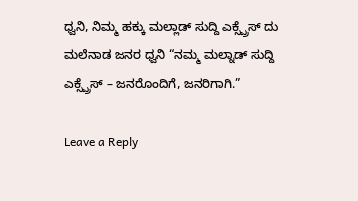ಧ್ವನಿ, ನಿಮ್ಮ ಹಕ್ಕು ಮಲ್ಲಾಡ್ ಸುದ್ದಿ ಎಕ್ಸ್ಪ್ರೆಸ್ ದು ಮಲೆನಾಡ ಜನರ ಧ್ವನಿ “ನಮ್ಮ ಮಲ್ನಾಡ್ ಸುದ್ದಿ ಎಕ್ಸ್ಪ್ರೆಸ್ – ಜನರೊಂದಿಗೆ, ಜನರಿಗಾಗಿ.”

Leave a Reply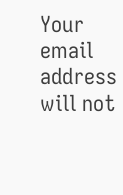Your email address will not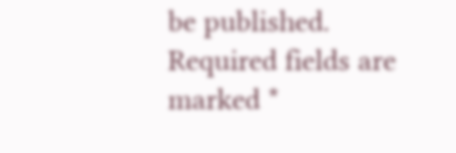be published. Required fields are marked *